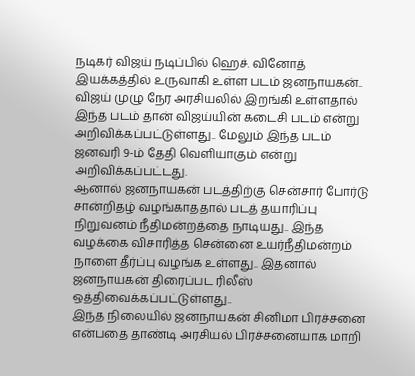நடிகர் விஜய் நடிப்பில் ஹெச். வினோத் இயக்கத்தில் உருவாகி உள்ள படம் ஜனநாயகன்.. விஜய் முழு நேர அரசியலில் இறங்கி உள்ளதால் இந்த படம் தான் விஜய்யின் கடைசி படம் என்று அறிவிக்கப்பட்டுள்ளது.. மேலும் இந்த படம் ஜனவரி 9-ம் தேதி வெளியாகும் என்று அறிவிக்கப்பட்டது.
ஆனால் ஜனநாயகன் படத்திற்கு சென்சார் போர்டு சான்றிதழ் வழங்காததால் படத் தயாரிப்பு நிறுவனம் நீதிமன்றத்தை நாடியது.. இந்த வழக்கை விசாரித்த சென்னை உயர்நீதிமன்றம் நாளை தீர்ப்பு வழங்க உள்ளது.. இதனால் ஜனநாயகன் திரைப்பட ரிலீஸ் ஒத்திவைக்கப்பட்டுள்ளது..
இந்த நிலையில் ஜனநாயகன் சினிமா பிரச்சனை என்பதை தாண்டி அரசியல் பிரச்சனையாக மாறி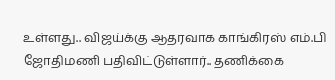உள்ளது.. விஜய்க்கு ஆதரவாக காங்கிரஸ் எம்.பி ஜோதிமணி பதிவிட்டுள்ளார்.. தணிக்கை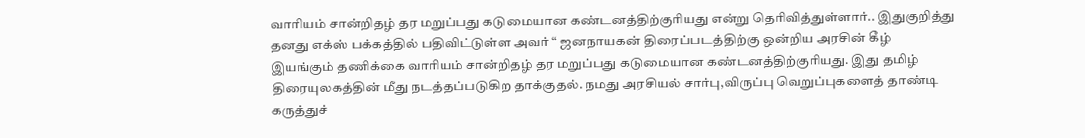வாரியம் சான்றிதழ் தர மறுப்பது கடுமையான கண்டனத்திற்குரியது என்று தெரிவித்துள்ளார்.. இதுகுறித்து தனது எக்ஸ் பக்கத்தில் பதிவிட்டுள்ள அவர் “ ஜனநாயகன் திரைப்படத்திற்கு ஒன்றிய அரசின் கீழ் இயங்கும் தணிக்கை வாரியம் சான்றிதழ் தர மறுப்பது கடுமையான கண்டனத்திற்குரியது. இது தமிழ் திரையுலகத்தின் மீது நடத்தப்படுகிற தாக்குதல். நமது அரசியல் சார்பு,விருப்பு வெறுப்புகளைத் தாண்டி கருத்துச்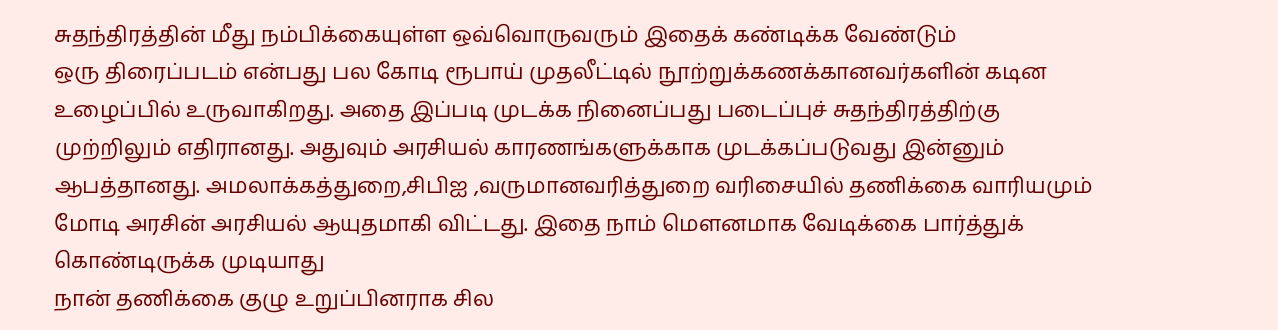சுதந்திரத்தின் மீது நம்பிக்கையுள்ள ஒவ்வொருவரும் இதைக் கண்டிக்க வேண்டும்
ஒரு திரைப்படம் என்பது பல கோடி ரூபாய் முதலீட்டில் நூற்றுக்கணக்கானவர்களின் கடின உழைப்பில் உருவாகிறது. அதை இப்படி முடக்க நினைப்பது படைப்புச் சுதந்திரத்திற்கு முற்றிலும் எதிரானது. அதுவும் அரசியல் காரணங்களுக்காக முடக்கப்படுவது இன்னும் ஆபத்தானது. அமலாக்கத்துறை,சிபிஐ ,வருமானவரித்துறை வரிசையில் தணிக்கை வாரியமும் மோடி அரசின் அரசியல் ஆயுதமாகி விட்டது. இதை நாம் மௌனமாக வேடிக்கை பார்த்துக் கொண்டிருக்க முடியாது
நான் தணிக்கை குழு உறுப்பினராக சில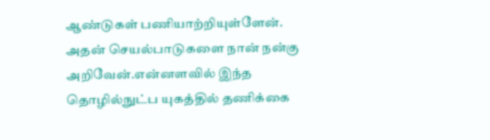ஆண்டுகள் பணியாற்றியுள்ளேன். அதன் செயல்பாடுகளை நான் நன்கு அறிவேன்.என்னளவில் இந்த தொழில்நுட்ப யுகத்தில் தணிக்கை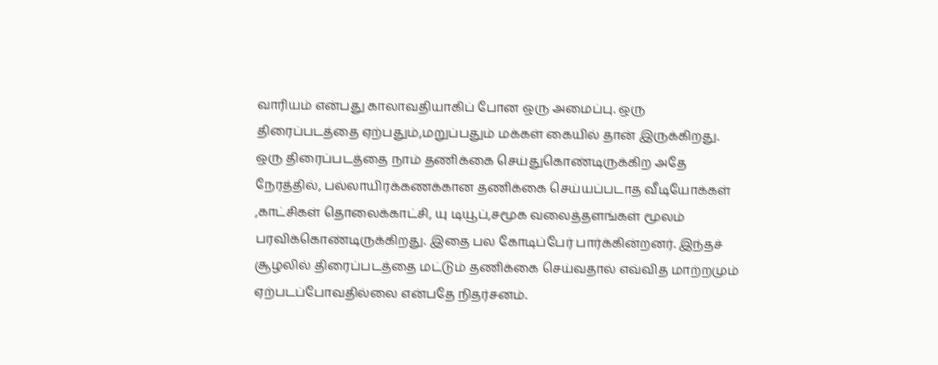வாரியம் என்பது காலாவதியாகிப் போன ஒரு அமைப்பு. ஒரு திரைப்படத்தை ஏற்பதும்,மறுப்பதும் மக்கள் கையில் தான் இருக்கிறது.
ஒரு திரைப்படத்தை நாம் தணிக்கை செய்துகொண்டிருக்கிற அதே நேரத்தில், பல்லாயிரக்கணக்கான தணிக்கை செய்யப்படாத வீடியோக்கள் ,காட்சிகள் தொலைக்காட்சி, யு டியூப்,சமூக வலைத்தளங்கள் மூலம் பரவிக்கொண்டிருக்கிறது. இதை பல கோடிப்பேர் பார்க்கின்றனர். இந்தச் சூழலில் திரைப்படத்தை மட்டும் தணிக்கை செய்வதால் எவ்வித மாற்றமும் ஏற்படப்போவதில்லை என்பதே நிதர்சனம்.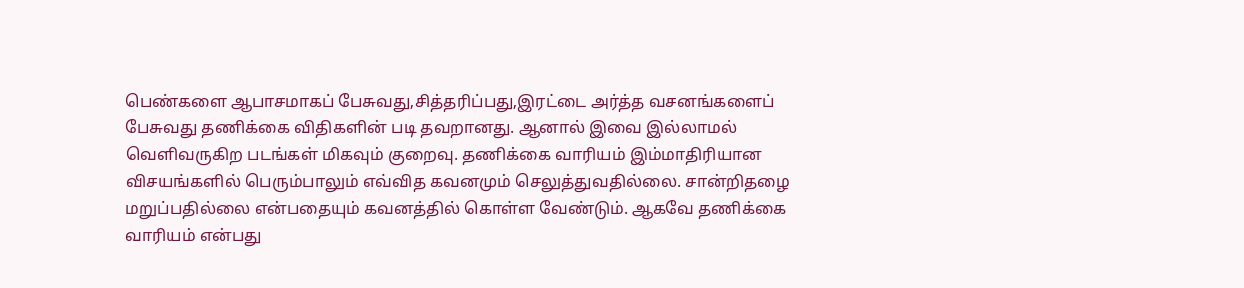பெண்களை ஆபாசமாகப் பேசுவது,சித்தரிப்பது,இரட்டை அர்த்த வசனங்களைப் பேசுவது தணிக்கை விதிகளின் படி தவறானது. ஆனால் இவை இல்லாமல் வெளிவருகிற படங்கள் மிகவும் குறைவு. தணிக்கை வாரியம் இம்மாதிரியான விசயங்களில் பெரும்பாலும் எவ்வித கவனமும் செலுத்துவதில்லை. சான்றிதழை மறுப்பதில்லை என்பதையும் கவனத்தில் கொள்ள வேண்டும். ஆகவே தணிக்கை வாரியம் என்பது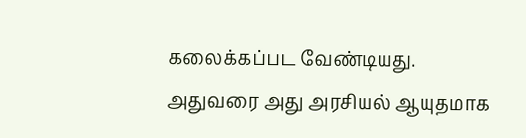கலைக்கப்பட வேண்டியது. அதுவரை அது அரசியல் ஆயுதமாக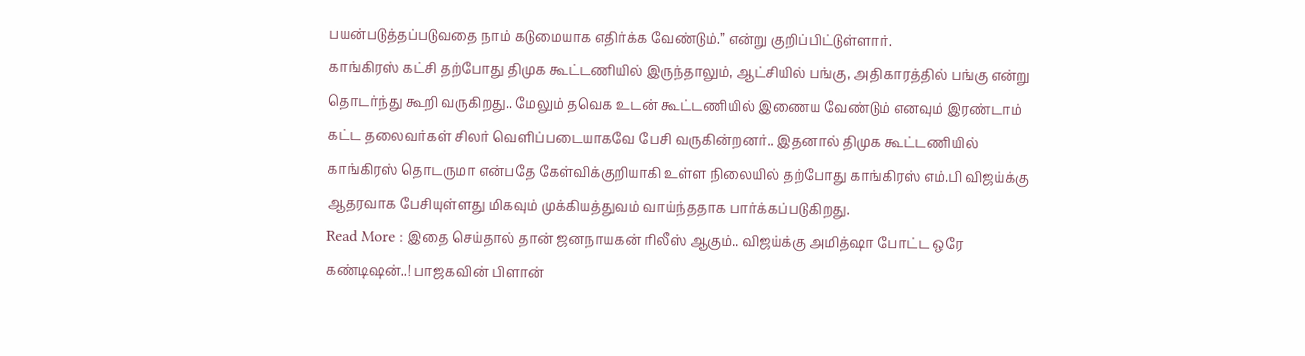பயன்படுத்தப்படுவதை நாம் கடுமையாக எதிர்க்க வேண்டும்.” என்று குறிப்பிட்டுள்ளார்.
காங்கிரஸ் கட்சி தற்போது திமுக கூட்டணியில் இருந்தாலும், ஆட்சியில் பங்கு, அதிகாரத்தில் பங்கு என்று தொடர்ந்து கூறி வருகிறது.. மேலும் தவெக உடன் கூட்டணியில் இணைய வேண்டும் எனவும் இரண்டாம் கட்ட தலைவர்கள் சிலர் வெளிப்படையாகவே பேசி வருகின்றனர்.. இதனால் திமுக கூட்டணியில் காங்கிரஸ் தொடருமா என்பதே கேள்விக்குறியாகி உள்ள நிலையில் தற்போது காங்கிரஸ் எம்.பி விஜய்க்கு ஆதரவாக பேசியுள்ளது மிகவும் முக்கியத்துவம் வாய்ந்ததாக பார்க்கப்படுகிறது.
Read More : இதை செய்தால் தான் ஜனநாயகன் ரிலீஸ் ஆகும்.. விஜய்க்கு அமித்ஷா போட்ட ஒரே கண்டிஷன்..! பாஜகவின் பிளான்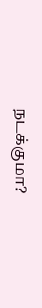நடக்குமா?